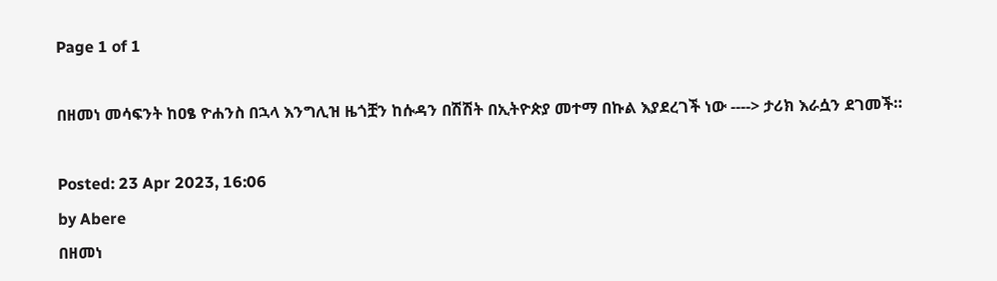Page 1 of 1

በዘመነ መሳፍንት ከዐፄ ዮሐንስ በኋላ እንግሊዝ ዜጎቿን ከሱዳን በሽሽት በኢትዮጵያ መተማ በኩል እያደረገች ነው ----> ታሪክ እራሷን ደገመች።

Posted: 23 Apr 2023, 16:06
by Abere
በዘመነ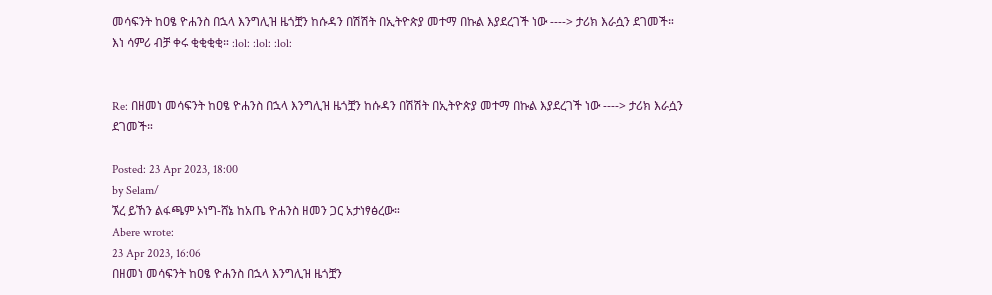መሳፍንት ከዐፄ ዮሐንስ በኋላ እንግሊዝ ዜጎቿን ከሱዳን በሽሽት በኢትዮጵያ መተማ በኩል እያደረገች ነው ----> ታሪክ እራሷን ደገመች። እነ ሳምሪ ብቻ ቀሩ ቂቂቂቂ። :lol: :lol: :lol:


Re: በዘመነ መሳፍንት ከዐፄ ዮሐንስ በኋላ እንግሊዝ ዜጎቿን ከሱዳን በሽሽት በኢትዮጵያ መተማ በኩል እያደረገች ነው ----> ታሪክ እራሷን ደገመች።

Posted: 23 Apr 2023, 18:00
by Selam/
ኧረ ይኸን ልፋጫም ኦነግ-ሸኔ ከአጤ ዮሐንስ ዘመን ጋር አታነፃፅረው።
Abere wrote:
23 Apr 2023, 16:06
በዘመነ መሳፍንት ከዐፄ ዮሐንስ በኋላ እንግሊዝ ዜጎቿን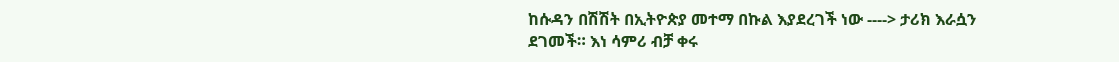ከሱዳን በሽሽት በኢትዮጵያ መተማ በኩል እያደረገች ነው ----> ታሪክ እራሷን ደገመች። እነ ሳምሪ ብቻ ቀሩ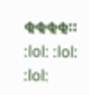ቂቂቂቂ። :lol: :lol: :lol: